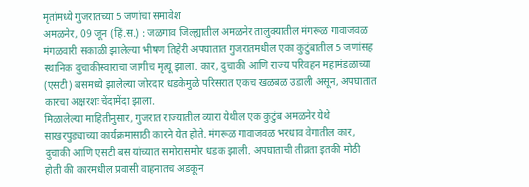मृतांमध्ये गुजरातच्या 5 जणांचा समावेश
अमळनेर, 09 जून (हिं.स.) : जळगाव जिल्ह्यातील अमळनेर तालुक्यातील मंगरूळ गावाजवळ मंगळवारी सकाळी झालेल्या भीषण तिहेरी अपघातात गुजरातमधील एका कुटुंबातील 5 जणांसह स्थानिक दुचाकीस्वाराचा जागीच मृत्यू झाला. कार, दुचाकी आणि राज्य परिवहन महामंडळाच्या (एसटी) बसमध्ये झालेल्या जोरदार धडकेमुळे परिसरात एकच खळबळ उडाली असून, अपघातात कारचा अक्षरशः चेंदामेंदा झाला.
मिळालेल्या माहितीनुसार, गुजरात राज्यातील व्यारा येथील एक कुटुंब अमळनेर येथे साखरपुड्याच्या कार्यक्रमासाठी कारने येत होते. मंगरूळ गावाजवळ भरधाव वेगातील कार, दुचाकी आणि एसटी बस यांच्यात समोरासमोर धडक झाली. अपघाताची तीव्रता इतकी मोठी होती की कारमधील प्रवासी वाहनातच अडकून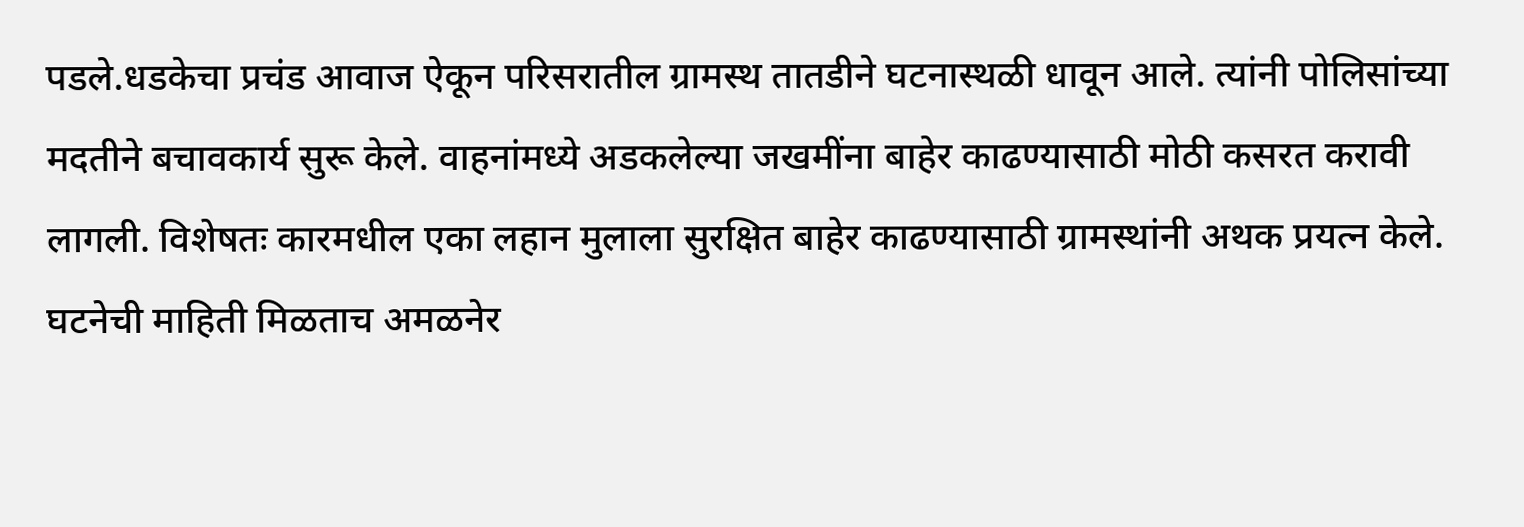पडले.धडकेचा प्रचंड आवाज ऐकून परिसरातील ग्रामस्थ तातडीने घटनास्थळी धावून आले. त्यांनी पोलिसांच्या मदतीने बचावकार्य सुरू केले. वाहनांमध्ये अडकलेल्या जखमींना बाहेर काढण्यासाठी मोठी कसरत करावी लागली. विशेषतः कारमधील एका लहान मुलाला सुरक्षित बाहेर काढण्यासाठी ग्रामस्थांनी अथक प्रयत्न केले.
घटनेची माहिती मिळताच अमळनेर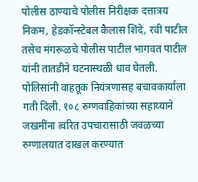पोलीस ठाण्याचे पोलीस निरीक्षक दत्तात्रय निकम, हेडकॉन्स्टेबल कैलास शिंदे, रवी पाटील तसेच मंगरूळचे पोलीस पाटील भागवत पाटील यांनी तातडीने घटनास्थळी धाव घेतली. पोलिसांनी वाहतूक नियंत्रणासह बचावकार्याला गती दिली. १०८ रुग्णवाहिकांच्या सहाय्याने जखमींना त्वरित उपचारासाठी जवळच्या रुग्णालयात दाखल करण्यात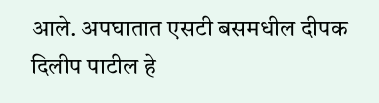आले. अपघातात एसटी बसमधील दीपक दिलीप पाटील हे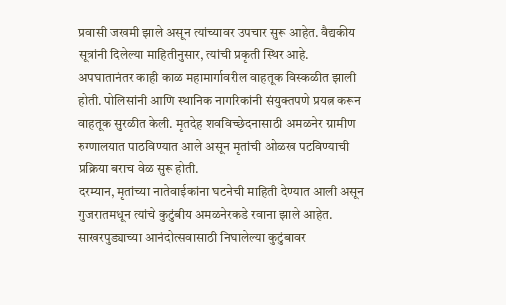प्रवासी जखमी झाले असून त्यांच्यावर उपचार सुरू आहेत. वैद्यकीय सूत्रांनी दिलेल्या माहितीनुसार, त्यांची प्रकृती स्थिर आहे.
अपघातानंतर काही काळ महामार्गावरील वाहतूक विस्कळीत झाली होती. पोलिसांनी आणि स्थानिक नागरिकांनी संयुक्तपणे प्रयत्न करून वाहतूक सुरळीत केली. मृतदेह शवविच्छेदनासाठी अमळनेर ग्रामीण रुग्णालयात पाठविण्यात आले असून मृतांची ओळख पटविण्याची प्रक्रिया बराच वेळ सुरू होती.
दरम्यान, मृतांच्या नातेवाईकांना घटनेची माहिती देण्यात आली असून गुजरातमधून त्यांचे कुटुंबीय अमळनेरकडे रवाना झाले आहेत. साखरपुड्याच्या आनंदोत्सवासाठी निघालेल्या कुटुंबावर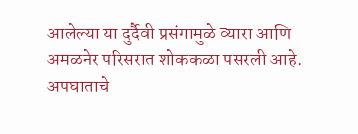आलेल्या या दुर्दैवी प्रसंगामुळे व्यारा आणि अमळनेर परिसरात शोककळा पसरली आहे.
अपघाताचे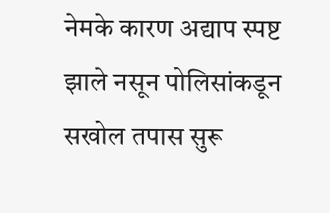नेमके कारण अद्याप स्पष्ट झाले नसून पोलिसांकडून सखोल तपास सुरू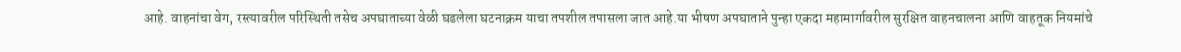आहे. वाहनांचा वेग, रस्त्यावरील परिस्थिती तसेच अपघाताच्या वेळी घडलेला घटनाक्रम याचा तपशील तपासला जात आहे.या भीषण अपघाताने पुन्हा एकदा महामार्गावरील सुरक्षित वाहनचालना आणि वाहतूक नियमांचे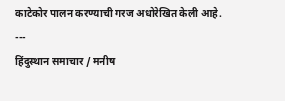काटेकोर पालन करण्याची गरज अधोरेखित केली आहे.
---
हिंदुस्थान समाचार / मनीष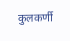कुलकर्णी